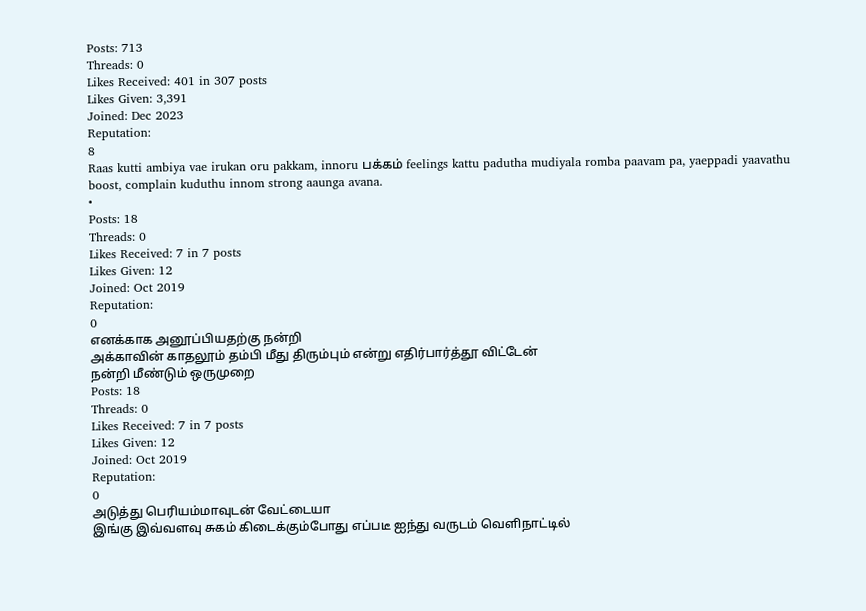Posts: 713
Threads: 0
Likes Received: 401 in 307 posts
Likes Given: 3,391
Joined: Dec 2023
Reputation:
8
Raas kutti ambiya vae irukan oru pakkam, innoru பக்கம் feelings kattu padutha mudiyala romba paavam pa, yaeppadi yaavathu boost, complain kuduthu innom strong aaunga avana.
•
Posts: 18
Threads: 0
Likes Received: 7 in 7 posts
Likes Given: 12
Joined: Oct 2019
Reputation:
0
எனக்காக அனூப்பியதற்கு நன்றி
அக்காவின் காதலூம் தம்பி மீது திரும்பும் என்று எதிர்பார்த்தூ விட்டேன்
நன்றி மீண்டும் ஒருமுறை
Posts: 18
Threads: 0
Likes Received: 7 in 7 posts
Likes Given: 12
Joined: Oct 2019
Reputation:
0
அடுத்து பெரியம்மாவுடன் வேட்டையா
இங்கு இவ்வளவு சுகம் கிடைக்கும்போது எப்படீ ஐந்து வருடம் வெளிநாட்டில்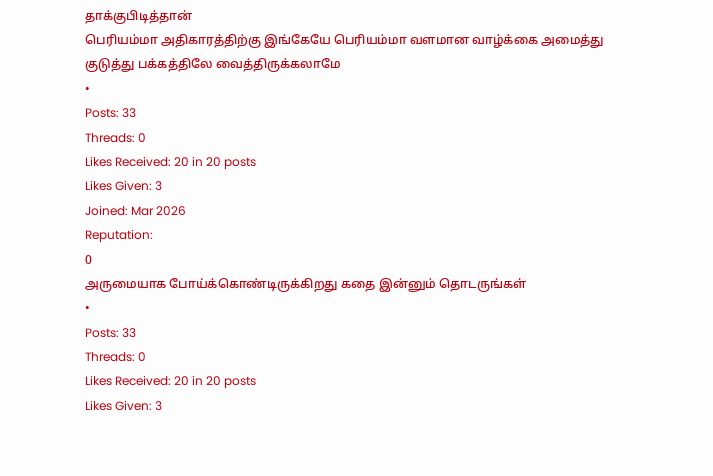தாக்குபிடித்தான்
பெரியம்மா அதிகாரத்திற்கு இங்கேயே பெரியம்மா வளமான வாழ்க்கை அமைத்து குடுத்து பக்கத்திலே வைத்திருக்கலாமே
•
Posts: 33
Threads: 0
Likes Received: 20 in 20 posts
Likes Given: 3
Joined: Mar 2026
Reputation:
0
அருமையாக போய்க்கொண்டிருக்கிறது கதை இன்னும் தொடருங்கள்
•
Posts: 33
Threads: 0
Likes Received: 20 in 20 posts
Likes Given: 3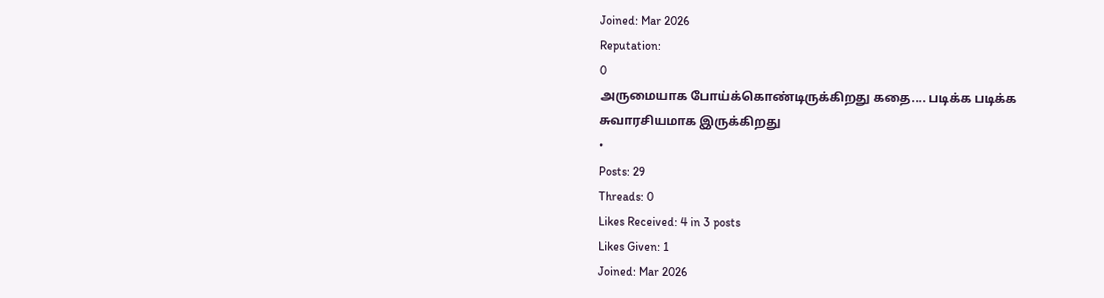Joined: Mar 2026
Reputation:
0
அருமையாக போய்க்கொண்டிருக்கிறது கதை.... படிக்க படிக்க சுவாரசியமாக இருக்கிறது
•
Posts: 29
Threads: 0
Likes Received: 4 in 3 posts
Likes Given: 1
Joined: Mar 2026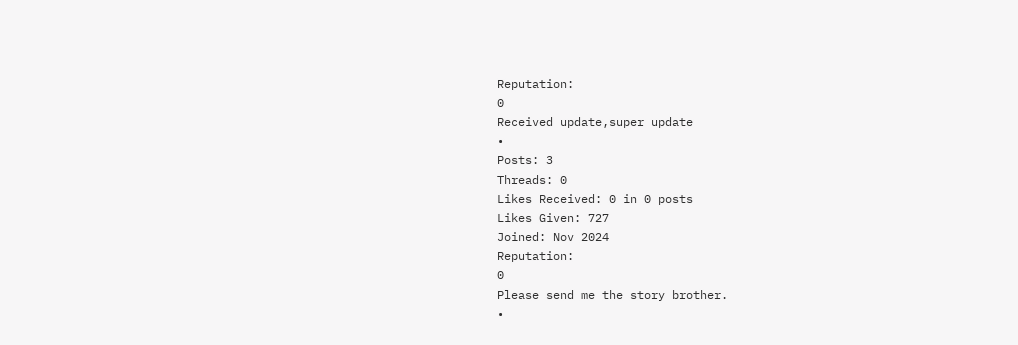Reputation:
0
Received update,super update
•
Posts: 3
Threads: 0
Likes Received: 0 in 0 posts
Likes Given: 727
Joined: Nov 2024
Reputation:
0
Please send me the story brother.
•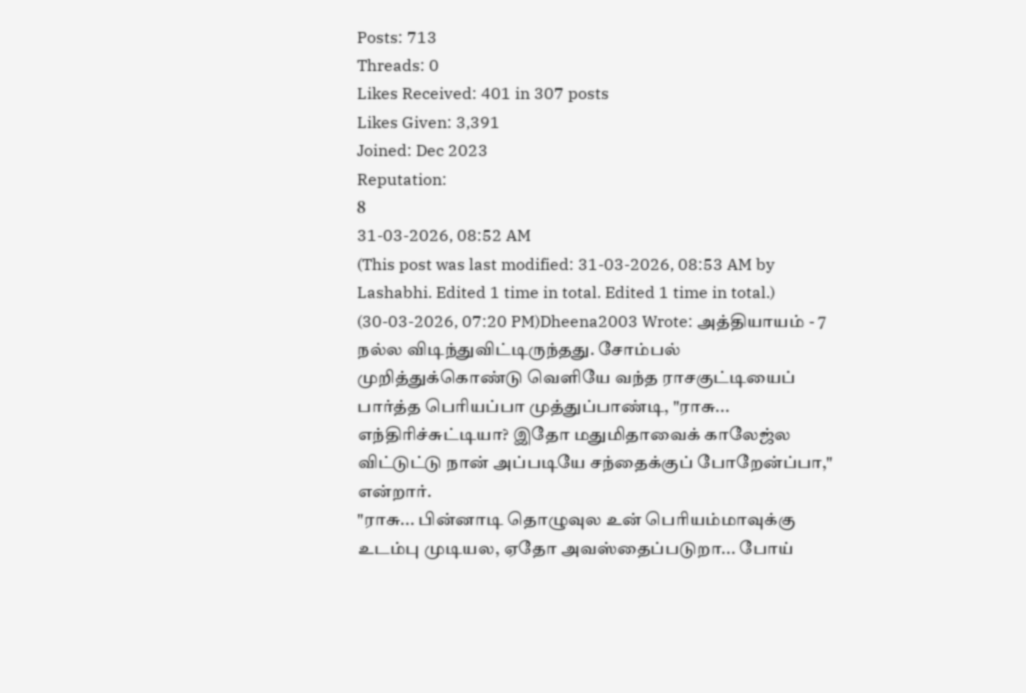Posts: 713
Threads: 0
Likes Received: 401 in 307 posts
Likes Given: 3,391
Joined: Dec 2023
Reputation:
8
31-03-2026, 08:52 AM
(This post was last modified: 31-03-2026, 08:53 AM by Lashabhi. Edited 1 time in total. Edited 1 time in total.)
(30-03-2026, 07:20 PM)Dheena2003 Wrote: அத்தியாயம் - 7
நல்ல விடிந்துவிட்டிருந்தது. சோம்பல் முறித்துக்கொண்டு வெளியே வந்த ராசகுட்டியைப் பார்த்த பெரியப்பா முத்துப்பாண்டி, "ராசு... எந்திரிச்சுட்டியா? இதோ மதுமிதாவைக் காலேஜ்ல விட்டுட்டு நான் அப்படியே சந்தைக்குப் போறேன்ப்பா," என்றார்.
"ராசு... பின்னாடி தொழுவுல உன் பெரியம்மாவுக்கு உடம்பு முடியல, ஏதோ அவஸ்தைப்படுறா... போய்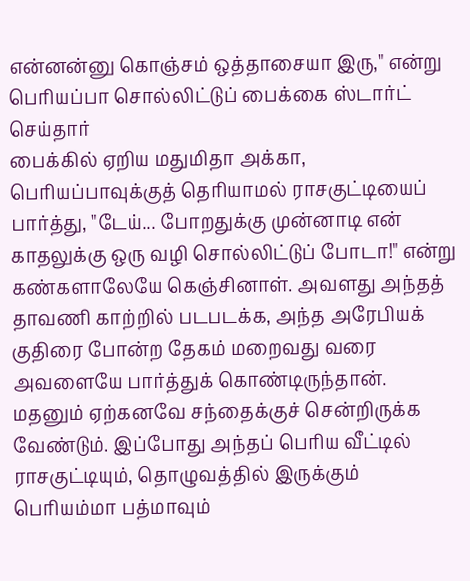என்னன்னு கொஞ்சம் ஒத்தாசையா இரு," என்று பெரியப்பா சொல்லிட்டுப் பைக்கை ஸ்டார்ட் செய்தார்
பைக்கில் ஏறிய மதுமிதா அக்கா, பெரியப்பாவுக்குத் தெரியாமல் ராசகுட்டியைப் பார்த்து, "டேய்... போறதுக்கு முன்னாடி என் காதலுக்கு ஒரு வழி சொல்லிட்டுப் போடா!" என்று கண்களாலேயே கெஞ்சினாள். அவளது அந்தத் தாவணி காற்றில் படபடக்க, அந்த அரேபியக் குதிரை போன்ற தேகம் மறைவது வரை அவளையே பார்த்துக் கொண்டிருந்தான்.
மதனும் ஏற்கனவே சந்தைக்குச் சென்றிருக்க வேண்டும். இப்போது அந்தப் பெரிய வீட்டில் ராசகுட்டியும், தொழுவத்தில் இருக்கும் பெரியம்மா பத்மாவும்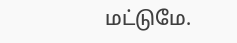மட்டுமே.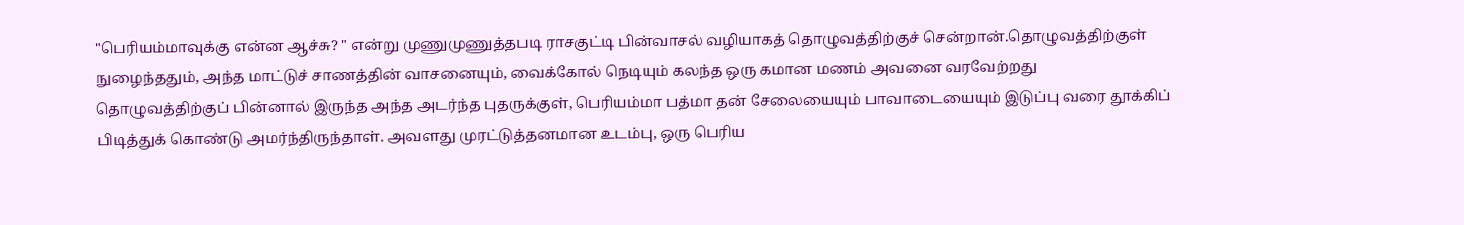"பெரியம்மாவுக்கு என்ன ஆச்சு? " என்று முணுமுணுத்தபடி ராசகுட்டி பின்வாசல் வழியாகத் தொழுவத்திற்குச் சென்றான்.தொழுவத்திற்குள் நுழைந்ததும், அந்த மாட்டுச் சாணத்தின் வாசனையும், வைக்கோல் நெடியும் கலந்த ஒரு கமான மணம் அவனை வரவேற்றது
தொழுவத்திற்குப் பின்னால் இருந்த அந்த அடர்ந்த புதருக்குள், பெரியம்மா பத்மா தன் சேலையையும் பாவாடையையும் இடுப்பு வரை தூக்கிப் பிடித்துக் கொண்டு அமர்ந்திருந்தாள். அவளது முரட்டுத்தனமான உடம்பு, ஒரு பெரிய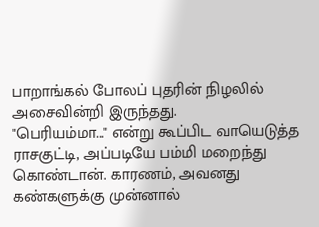பாறாங்கல் போலப் புதரின் நிழலில் அசைவின்றி இருந்தது.
"பெரியம்மா..." என்று கூப்பிட வாயெடுத்த ராசகுட்டி, அப்படியே பம்மி மறைந்து கொண்டான். காரணம், அவனது கண்களுக்கு முன்னால்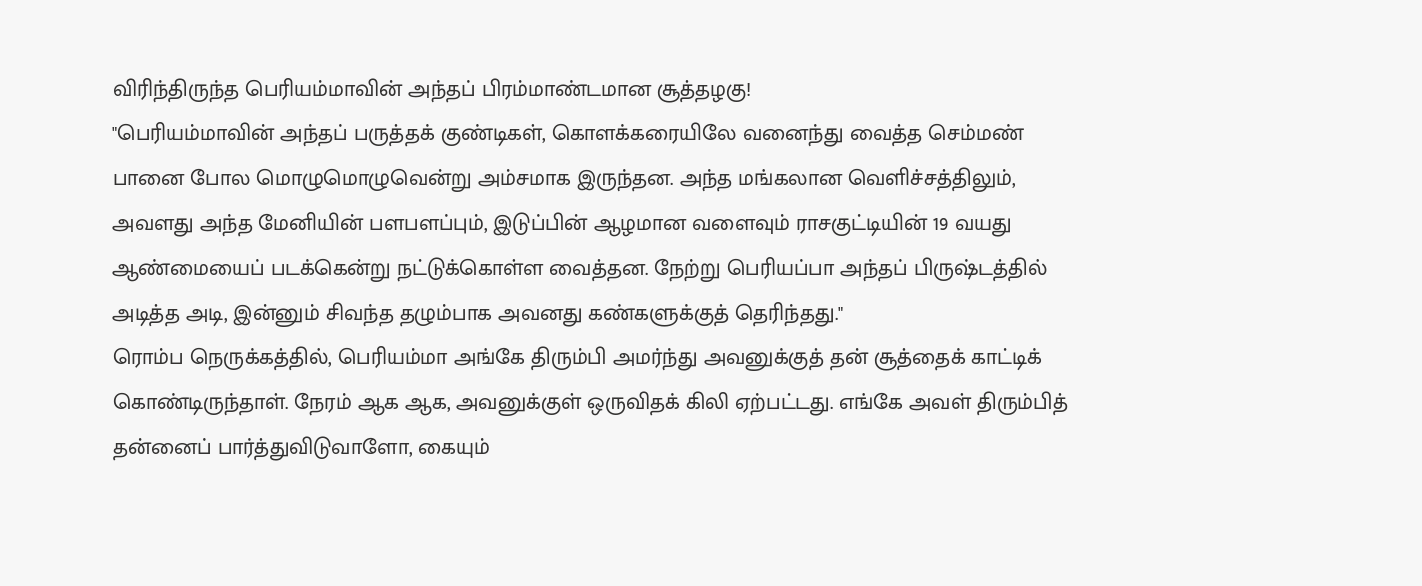விரிந்திருந்த பெரியம்மாவின் அந்தப் பிரம்மாண்டமான சூத்தழகு!
"பெரியம்மாவின் அந்தப் பருத்தக் குண்டிகள், கொளக்கரையிலே வனைந்து வைத்த செம்மண் பானை போல மொழுமொழுவென்று அம்சமாக இருந்தன. அந்த மங்கலான வெளிச்சத்திலும், அவளது அந்த மேனியின் பளபளப்பும், இடுப்பின் ஆழமான வளைவும் ராசகுட்டியின் 19 வயது ஆண்மையைப் படக்கென்று நட்டுக்கொள்ள வைத்தன. நேற்று பெரியப்பா அந்தப் பிருஷ்டத்தில் அடித்த அடி, இன்னும் சிவந்த தழும்பாக அவனது கண்களுக்குத் தெரிந்தது."
ரொம்ப நெருக்கத்தில், பெரியம்மா அங்கே திரும்பி அமர்ந்து அவனுக்குத் தன் சூத்தைக் காட்டிக் கொண்டிருந்தாள். நேரம் ஆக ஆக, அவனுக்குள் ஒருவிதக் கிலி ஏற்பட்டது. எங்கே அவள் திரும்பித் தன்னைப் பார்த்துவிடுவாளோ, கையும்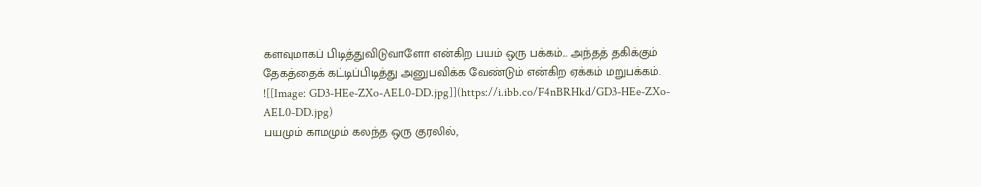களவுமாகப் பிடித்துவிடுவாளோ என்கிற பயம் ஒரு பக்கம்... அந்தத் தகிக்கும் தேகத்தைக் கட்டிப்பிடித்து அனுபவிக்க வேண்டும் என்கிற ஏக்கம் மறுபக்கம்.
![[Image: GD3-HEe-ZXo-AEL0-DD.jpg]](https://i.ibb.co/F4nBRHkd/GD3-HEe-ZXo-AEL0-DD.jpg)
பயமும் காமமும் கலந்த ஒரு குரலில்,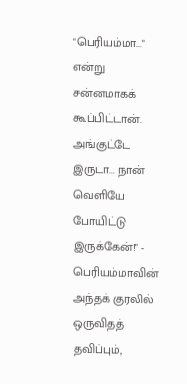"பெரியம்மா..." என்று சன்னமாகக் கூப்பிட்டான்.
அங்குட்டே இருடா... நான் வெளியே போயிட்டு இருக்கேன்!" - பெரியம்மாவின் அந்தக் குரலில் ஒருவிதத் தவிப்பும்,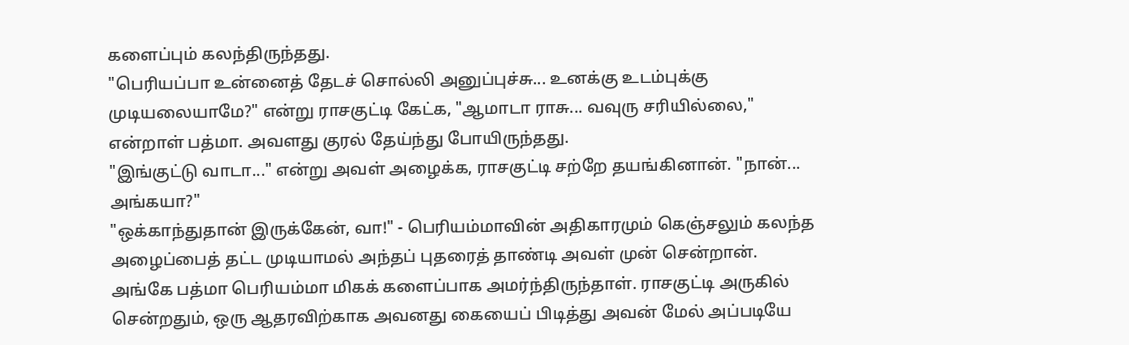களைப்பும் கலந்திருந்தது.
"பெரியப்பா உன்னைத் தேடச் சொல்லி அனுப்புச்சு... உனக்கு உடம்புக்கு முடியலையாமே?" என்று ராசகுட்டி கேட்க, "ஆமாடா ராசு... வவுரு சரியில்லை," என்றாள் பத்மா. அவளது குரல் தேய்ந்து போயிருந்தது.
"இங்குட்டு வாடா..." என்று அவள் அழைக்க, ராசகுட்டி சற்றே தயங்கினான். "நான்... அங்கயா?"
"ஒக்காந்துதான் இருக்கேன், வா!" - பெரியம்மாவின் அதிகாரமும் கெஞ்சலும் கலந்த அழைப்பைத் தட்ட முடியாமல் அந்தப் புதரைத் தாண்டி அவள் முன் சென்றான்.
அங்கே பத்மா பெரியம்மா மிகக் களைப்பாக அமர்ந்திருந்தாள். ராசகுட்டி அருகில் சென்றதும், ஒரு ஆதரவிற்காக அவனது கையைப் பிடித்து அவன் மேல் அப்படியே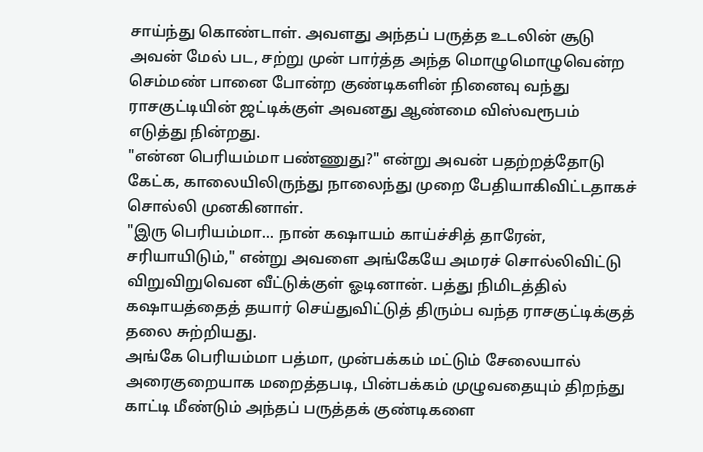சாய்ந்து கொண்டாள். அவளது அந்தப் பருத்த உடலின் சூடு அவன் மேல் பட, சற்று முன் பார்த்த அந்த மொழுமொழுவென்ற செம்மண் பானை போன்ற குண்டிகளின் நினைவு வந்து ராசகுட்டியின் ஜட்டிக்குள் அவனது ஆண்மை விஸ்வரூபம் எடுத்து நின்றது.
"என்ன பெரியம்மா பண்ணுது?" என்று அவன் பதற்றத்தோடு கேட்க, காலையிலிருந்து நாலைந்து முறை பேதியாகிவிட்டதாகச் சொல்லி முனகினாள்.
"இரு பெரியம்மா... நான் கஷாயம் காய்ச்சித் தாரேன், சரியாயிடும்," என்று அவளை அங்கேயே அமரச் சொல்லிவிட்டு விறுவிறுவென வீட்டுக்குள் ஓடினான். பத்து நிமிடத்தில் கஷாயத்தைத் தயார் செய்துவிட்டுத் திரும்ப வந்த ராசகுட்டிக்குத் தலை சுற்றியது.
அங்கே பெரியம்மா பத்மா, முன்பக்கம் மட்டும் சேலையால் அரைகுறையாக மறைத்தபடி, பின்பக்கம் முழுவதையும் திறந்து காட்டி மீண்டும் அந்தப் பருத்தக் குண்டிகளை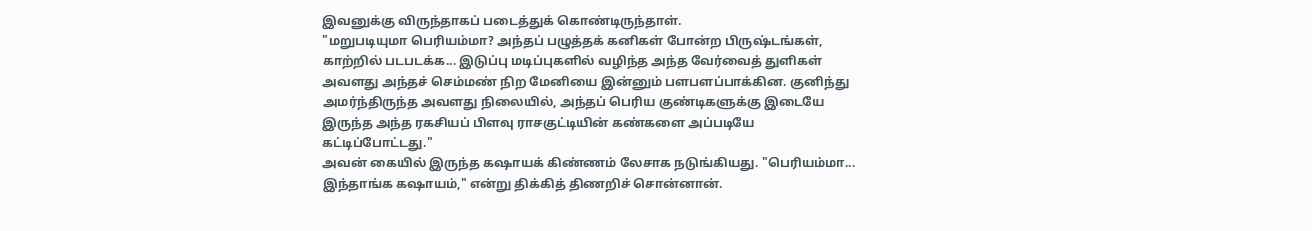இவனுக்கு விருந்தாகப் படைத்துக் கொண்டிருந்தாள்.
"மறுபடியுமா பெரியம்மா? அந்தப் பழுத்தக் கனிகள் போன்ற பிருஷ்டங்கள், காற்றில் படபடக்க... இடுப்பு மடிப்புகளில் வழிந்த அந்த வேர்வைத் துளிகள் அவளது அந்தச் செம்மண் நிற மேனியை இன்னும் பளபளப்பாக்கின. குனிந்து அமர்ந்திருந்த அவளது நிலையில், அந்தப் பெரிய குண்டிகளுக்கு இடையே இருந்த அந்த ரகசியப் பிளவு ராசகுட்டியின் கண்களை அப்படியே கட்டிப்போட்டது."
அவன் கையில் இருந்த கஷாயக் கிண்ணம் லேசாக நடுங்கியது. "பெரியம்மா... இந்தாங்க கஷாயம்," என்று திக்கித் திணறிச் சொன்னான்.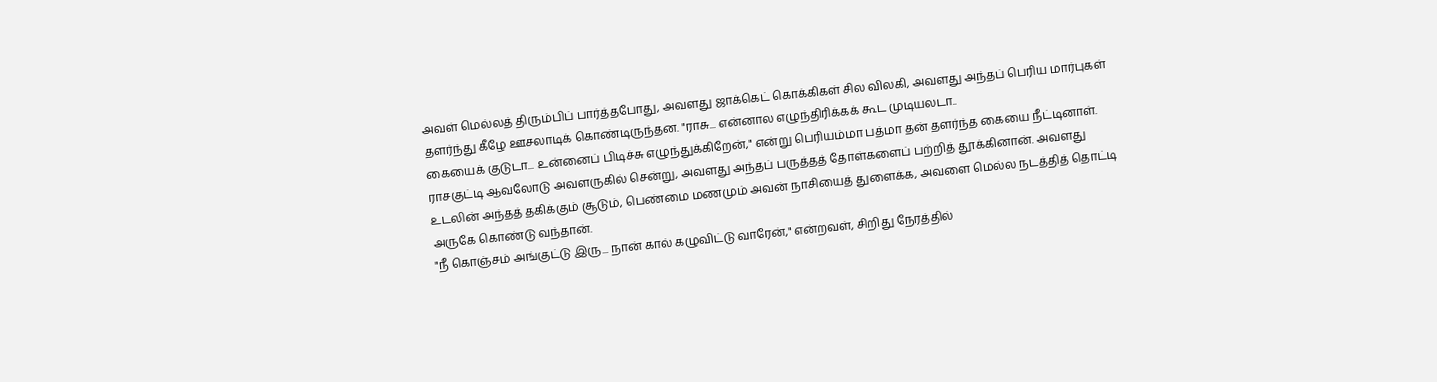அவள் மெல்லத் திரும்பிப் பார்த்தபோது, அவளது ஜாக்கெட் கொக்கிகள் சில விலகி, அவளது அந்தப் பெரிய மார்புகள் தளர்ந்து கீழே ஊசலாடிக் கொண்டிருந்தன. "ராசு... என்னால எழுந்திரிக்கக் கூட முடியலடா..
கையைக் குடுடா... உன்னைப் பிடிச்சு எழுந்துக்கிறேன்," என்று பெரியம்மா பத்மா தன் தளர்ந்த கையை நீட்டினாள். ராசகுட்டி ஆவலோடு அவளருகில் சென்று, அவளது அந்தப் பருத்தத் தோள்களைப் பற்றித் தூக்கினான். அவளது உடலின் அந்தத் தகிக்கும் சூடும், பெண்மை மணமும் அவன் நாசியைத் துளைக்க, அவளை மெல்ல நடத்தித் தொட்டி அருகே கொண்டு வந்தான்.
"நீ கொஞ்சம் அங்குட்டு இரு... நான் கால் கழுவிட்டு வாரேன்," என்றவள், சிறிது நேரத்தில்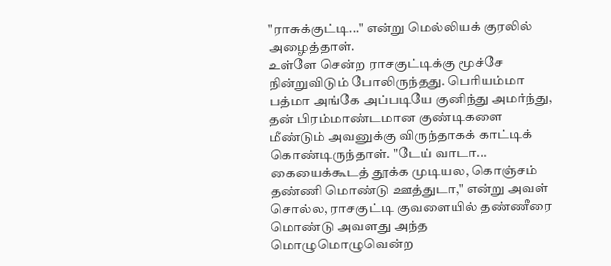"ராசுக்குட்டி..." என்று மெல்லியக் குரலில் அழைத்தாள்.
உள்ளே சென்ற ராசகுட்டிக்கு மூச்சே நின்றுவிடும் போலிருந்தது. பெரியம்மா பத்மா அங்கே அப்படியே குனிந்து அமர்ந்து, தன் பிரம்மாண்டமான குண்டிகளை மீண்டும் அவனுக்கு விருந்தாகக் காட்டிக் கொண்டிருந்தாள். "டேய் வாடா... கையைக்கூடத் தூக்க முடியல, கொஞ்சம் தண்ணி மொண்டு ஊத்துடா," என்று அவள் சொல்ல, ராசகுட்டி குவளையில் தண்ணீரை மொண்டு அவளது அந்த மொழுமொழுவென்ற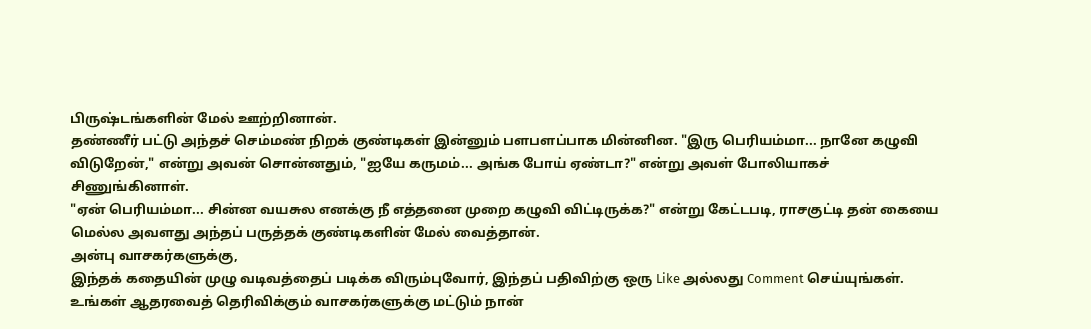பிருஷ்டங்களின் மேல் ஊற்றினான்.
தண்ணீர் பட்டு அந்தச் செம்மண் நிறக் குண்டிகள் இன்னும் பளபளப்பாக மின்னின. "இரு பெரியம்மா... நானே கழுவி விடுறேன்," என்று அவன் சொன்னதும், "ஐயே கருமம்... அங்க போய் ஏண்டா?" என்று அவள் போலியாகச் சிணுங்கினாள்.
"ஏன் பெரியம்மா... சின்ன வயசுல எனக்கு நீ எத்தனை முறை கழுவி விட்டிருக்க?" என்று கேட்டபடி, ராசகுட்டி தன் கையை மெல்ல அவளது அந்தப் பருத்தக் குண்டிகளின் மேல் வைத்தான்.
அன்பு வாசகர்களுக்கு,
இந்தக் கதையின் முழு வடிவத்தைப் படிக்க விரும்புவோர், இந்தப் பதிவிற்கு ஒரு Like அல்லது Comment செய்யுங்கள். உங்கள் ஆதரவைத் தெரிவிக்கும் வாசகர்களுக்கு மட்டும் நான்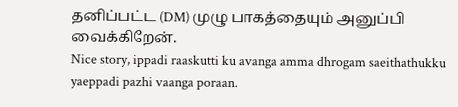தனிப்பட்ட (DM) முழு பாகத்தையும் அனுப்பி வைக்கிறேன்.
Nice story, ippadi raaskutti ku avanga amma dhrogam saeithathukku yaeppadi pazhi vaanga poraan.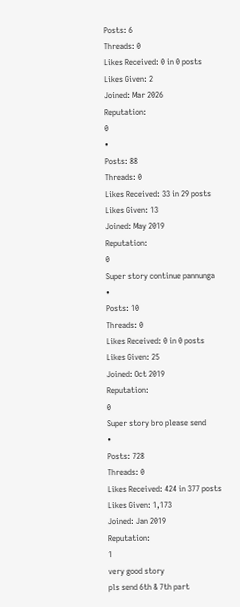Posts: 6
Threads: 0
Likes Received: 0 in 0 posts
Likes Given: 2
Joined: Mar 2026
Reputation:
0
•
Posts: 88
Threads: 0
Likes Received: 33 in 29 posts
Likes Given: 13
Joined: May 2019
Reputation:
0
Super story continue pannunga
•
Posts: 10
Threads: 0
Likes Received: 0 in 0 posts
Likes Given: 25
Joined: Oct 2019
Reputation:
0
Super story bro please send
•
Posts: 728
Threads: 0
Likes Received: 424 in 377 posts
Likes Given: 1,173
Joined: Jan 2019
Reputation:
1
very good story
pls send 6th & 7th part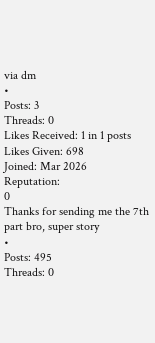via dm
•
Posts: 3
Threads: 0
Likes Received: 1 in 1 posts
Likes Given: 698
Joined: Mar 2026
Reputation:
0
Thanks for sending me the 7th part bro, super story
•
Posts: 495
Threads: 0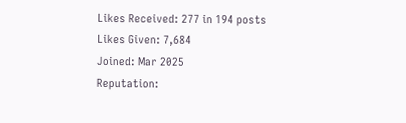Likes Received: 277 in 194 posts
Likes Given: 7,684
Joined: Mar 2025
Reputation: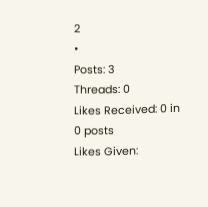2
•
Posts: 3
Threads: 0
Likes Received: 0 in 0 posts
Likes Given: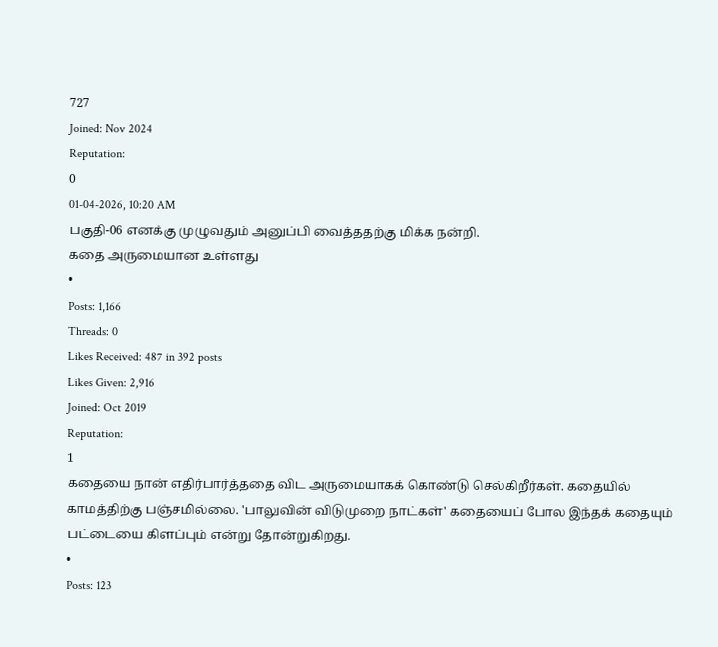727
Joined: Nov 2024
Reputation:
0
01-04-2026, 10:20 AM
பகுதி-06 எனக்கு முழுவதும் அனுப்பி வைத்ததற்கு மிக்க நன்றி.
கதை அருமையான உள்ளது
•
Posts: 1,166
Threads: 0
Likes Received: 487 in 392 posts
Likes Given: 2,916
Joined: Oct 2019
Reputation:
1
கதையை நான் எதிர்பார்த்ததை விட அருமையாகக் கொண்டு செல்கிறீர்கள். கதையில் காமத்திற்கு பஞ்சமில்லை. 'பாலுவின் விடுமுறை நாட்கள்' கதையைப் போல இந்தக் கதையும் பட்டையை கிளப்பும் என்று தோன்றுகிறது.
•
Posts: 123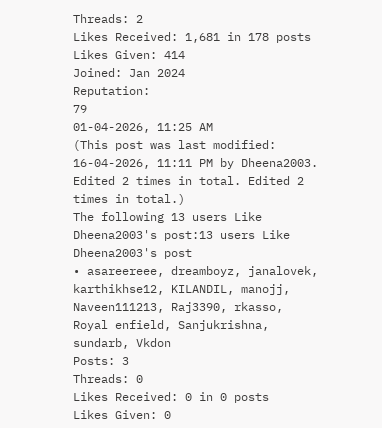Threads: 2
Likes Received: 1,681 in 178 posts
Likes Given: 414
Joined: Jan 2024
Reputation:
79
01-04-2026, 11:25 AM
(This post was last modified: 16-04-2026, 11:11 PM by Dheena2003. Edited 2 times in total. Edited 2 times in total.)
The following 13 users Like Dheena2003's post:13 users Like Dheena2003's post
• asareereee, dreamboyz, janalovek, karthikhse12, KILANDIL, manojj, Naveen111213, Raj3390, rkasso, Royal enfield, Sanjukrishna, sundarb, Vkdon
Posts: 3
Threads: 0
Likes Received: 0 in 0 posts
Likes Given: 0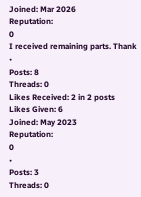Joined: Mar 2026
Reputation:
0
I received remaining parts. Thank
•
Posts: 8
Threads: 0
Likes Received: 2 in 2 posts
Likes Given: 6
Joined: May 2023
Reputation:
0
•
Posts: 3
Threads: 0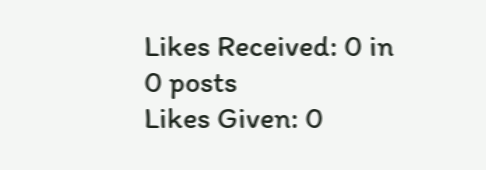Likes Received: 0 in 0 posts
Likes Given: 0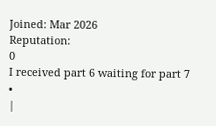Joined: Mar 2026
Reputation:
0
I received part 6 waiting for part 7
•
|